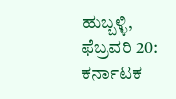ಹುಬ್ಬಳ್ಳಿ, ಫೆಬ್ರವರಿ 20: ಕರ್ನಾಟಕ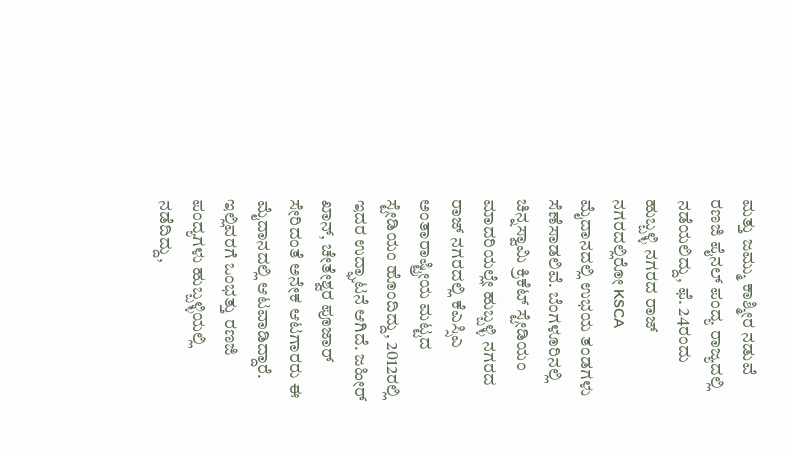ಮತ್ತು ಜಮ್ಮು ಕಾಶ್ಮೀರ ನಡುವೆ ರಣಜಿ ಪೈನಲ್ ಪಂದ್ಯ ರಾಜ್ಯದಲ್ಲಿ ನಡೆಯಲಿದ್ದು, ಫೆ. 24ರಂದು ಹುಬ್ಬಳ್ಳಿ ನಗರದ ರಾಜ್ ನಗರದಲ್ಲಿರೋ KSCA ಮೈದಾನದಲ್ಲಿ ಉಭಯ ತಂಡಗಳು ಸೆಣೆಸಾಡಲಿವೆ. ಬೆಂಗಳೂರಿನಲ್ಲಿ ಚಿನ್ನಸ್ವಾಮಿ ಕ್ರಿಕೆಟ್ ಸ್ಟೇಡಿಯಂ ಮಾದರಿಯಲ್ಲೇ ಹುಬ್ಬಳ್ಳಿ ನಗರದ ರಾಜ್ ನಗರದಲ್ಲಿ ಕೆಎಸ್ಸಿಎ ಅಂತಾರಾಷ್ಟ್ರೀಯ ಮಟ್ಟದ ಸ್ಟೇಡಿಯಂ ಹೊಂದಿದ್ದು, 2012ರಲ್ಲಿ ಇದರ ಉದ್ಘಾಟನೆ ಆಗಿದೆ. ಜಹೀರ್ ಖಾನ್, ಚೇತೇಶ್ವರ ಪೂಜಾರ್ ಸೇರಿದಂತೆ ಅನೇಕ ಆಟಗಾರರು ಈ ಮೈದಾನದಲ್ಲಿ ಆಟವಾಡಿದ್ದಾರೆ.
ಇಲ್ಲಿವರಗೆ ಒಂಭತ್ತು ರಣಜಿ ಪಂದ್ಯಗಳು ಹುಬ್ಬಳ್ಳಿಯಲ್ಲಿ ನಡೆದಿದ್ದು,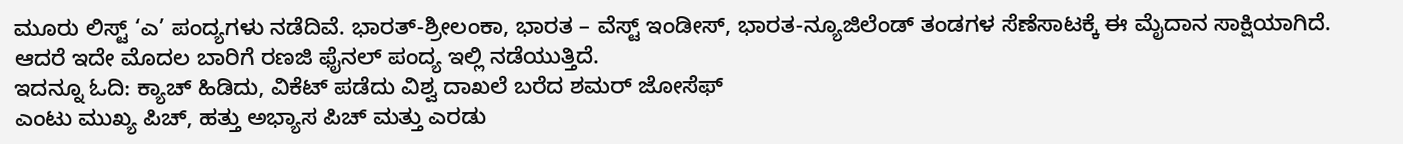ಮೂರು ಲಿಸ್ಟ್ ‘ಎ’ ಪಂದ್ಯಗಳು ನಡೆದಿವೆ. ಭಾರತ್-ಶ್ರೀಲಂಕಾ, ಭಾರತ – ವೆಸ್ಟ್ ಇಂಡೀಸ್, ಭಾರತ-ನ್ಯೂಜಿಲೆಂಡ್ ತಂಡಗಳ ಸೆಣೆಸಾಟಕ್ಕೆ ಈ ಮೈದಾನ ಸಾಕ್ಷಿಯಾಗಿದೆ. ಆದರೆ ಇದೇ ಮೊದಲ ಬಾರಿಗೆ ರಣಜಿ ಫೈನಲ್ ಪಂದ್ಯ ಇಲ್ಲಿ ನಡೆಯುತ್ತಿದೆ.
ಇದನ್ನೂ ಓದಿ: ಕ್ಯಾಚ್ ಹಿಡಿದು, ವಿಕೆಟ್ ಪಡೆದು ವಿಶ್ವ ದಾಖಲೆ ಬರೆದ ಶಮರ್ ಜೋಸೆಫ್
ಎಂಟು ಮುಖ್ಯ ಪಿಚ್, ಹತ್ತು ಅಭ್ಯಾಸ ಪಿಚ್ ಮತ್ತು ಎರಡು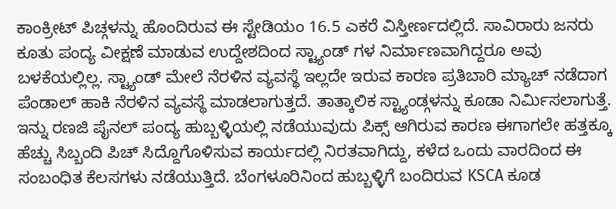ಕಾಂಕ್ರೀಟ್ ಪಿಚ್ಗಳನ್ನು ಹೊಂದಿರುವ ಈ ಸ್ಟೇಡಿಯಂ 16.5 ಎಕರೆ ವಿಸ್ತೀರ್ಣದಲ್ಲಿದೆ. ಸಾವಿರಾರು ಜನರು ಕೂತು ಪಂದ್ಯ ವೀಕ್ಷಣೆ ಮಾಡುವ ಉದ್ದೇಶದಿಂದ ಸ್ಟ್ಯಾಂಡ್ ಗಳ ನಿರ್ಮಾಣವಾಗಿದ್ದರೂ ಅವು ಬಳಕೆಯಲ್ಲಿಲ್ಲ. ಸ್ಟ್ಯಾಂಡ್ ಮೇಲೆ ನೆರಳಿನ ವ್ಯವಸ್ಥೆ ಇಲ್ಲದೇ ಇರುವ ಕಾರಣ ಪ್ರತಿಬಾರಿ ಮ್ಯಾಚ್ ನಡೆದಾಗ ಪೆಂಡಾಲ್ ಹಾಕಿ ನೆರಳಿನ ವ್ಯವಸ್ಥೆ ಮಾಡಲಾಗುತ್ತದೆ. ತಾತ್ಕಾಲಿಕ ಸ್ಟ್ಯಾಂಡ್ಗಳನ್ನು ಕೂಡಾ ನಿರ್ಮಿಸಲಾಗುತ್ತೆ.
ಇನ್ನು ರಣಜಿ ಪೈನಲ್ ಪಂದ್ಯ ಹುಬ್ಬಳ್ಳಿಯಲ್ಲಿ ನಡೆಯುವುದು ಪಿಕ್ಸ್ ಆಗಿರುವ ಕಾರಣ ಈಗಾಗಲೇ ಹತ್ತಕ್ಕೂ ಹೆಚ್ಚು ಸಿಬ್ಬಂದಿ ಪಿಚ್ ಸಿದ್ದೊಗೊಳಿಸುವ ಕಾರ್ಯದಲ್ಲಿ ನಿರತವಾಗಿದ್ದು, ಕಳೆದ ಒಂದು ವಾರದಿಂದ ಈ ಸಂಬಂಧಿತ ಕೆಲಸಗಳು ನಡೆಯುತ್ತಿದೆ. ಬೆಂಗಳೂರಿನಿಂದ ಹುಬ್ಬಳ್ಳಿಗೆ ಬಂದಿರುವ KSCA ಕೂಡ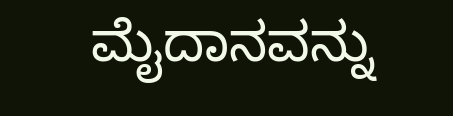ಮೈದಾನವನ್ನು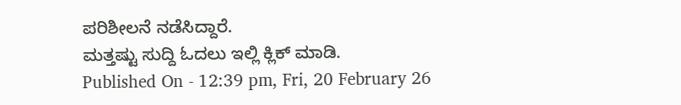ಪರಿಶೀಲನೆ ನಡೆಸಿದ್ದಾರೆ.
ಮತ್ತಷ್ಟು ಸುದ್ದಿ ಓದಲು ಇಲ್ಲಿ ಕ್ಲಿಕ್ ಮಾಡಿ.
Published On - 12:39 pm, Fri, 20 February 26